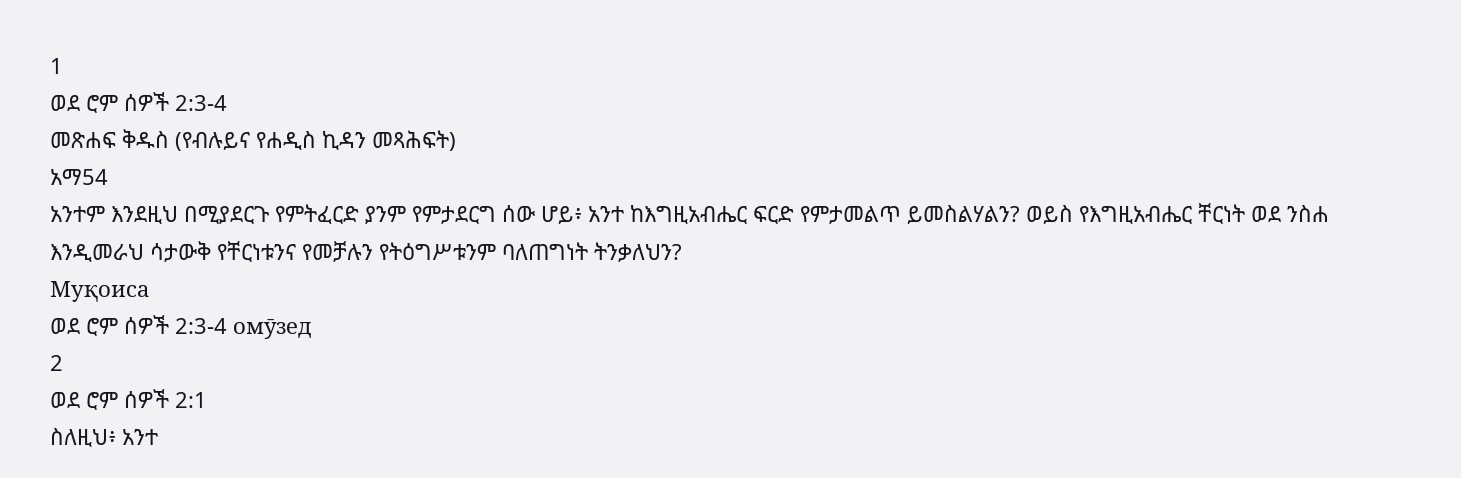1
ወደ ሮም ሰዎች 2:3-4
መጽሐፍ ቅዱስ (የብሉይና የሐዲስ ኪዳን መጻሕፍት)
አማ54
አንተም እንደዚህ በሚያደርጉ የምትፈርድ ያንም የምታደርግ ሰው ሆይ፥ አንተ ከእግዚአብሔር ፍርድ የምታመልጥ ይመስልሃልን? ወይስ የእግዚአብሔር ቸርነት ወደ ንስሐ እንዲመራህ ሳታውቅ የቸርነቱንና የመቻሉን የትዕግሥቱንም ባለጠግነት ትንቃለህን?
Муқоиса
ወደ ሮም ሰዎች 2:3-4 омӯзед
2
ወደ ሮም ሰዎች 2:1
ስለዚህ፥ አንተ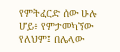የምትፈርድ ሰው ሁሉ ሆይ፥ የምታመካኘው የለህም፤ በሌላው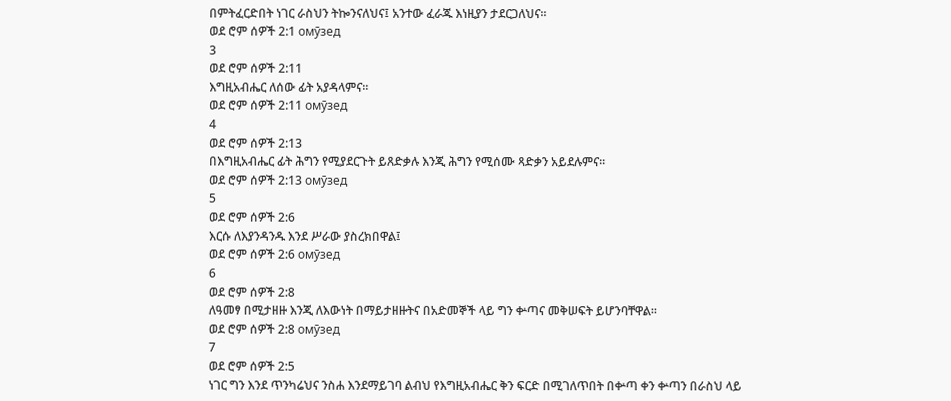በምትፈርድበት ነገር ራስህን ትኰንናለህና፤ አንተው ፈራጁ እነዚያን ታደርጋለህና።
ወደ ሮም ሰዎች 2:1 омӯзед
3
ወደ ሮም ሰዎች 2:11
እግዚአብሔር ለሰው ፊት አያዳላምና።
ወደ ሮም ሰዎች 2:11 омӯзед
4
ወደ ሮም ሰዎች 2:13
በእግዚአብሔር ፊት ሕግን የሚያደርጉት ይጸድቃሉ እንጂ ሕግን የሚሰሙ ጻድቃን አይደሉምና።
ወደ ሮም ሰዎች 2:13 омӯзед
5
ወደ ሮም ሰዎች 2:6
እርሱ ለእያንዳንዱ እንደ ሥራው ያስረክበዋል፤
ወደ ሮም ሰዎች 2:6 омӯзед
6
ወደ ሮም ሰዎች 2:8
ለዓመፃ በሚታዘዙ እንጂ ለእውነት በማይታዘዙትና በአድመኞች ላይ ግን ቍጣና መቅሠፍት ይሆንባቸዋል።
ወደ ሮም ሰዎች 2:8 омӯзед
7
ወደ ሮም ሰዎች 2:5
ነገር ግን እንደ ጥንካሬህና ንስሐ እንደማይገባ ልብህ የእግዚአብሔር ቅን ፍርድ በሚገለጥበት በቍጣ ቀን ቍጣን በራስህ ላይ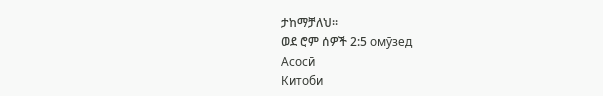ታከማቻለህ።
ወደ ሮም ሰዎች 2:5 омӯзед
Асосӣ
Китоби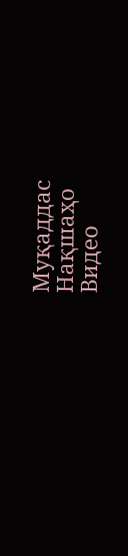Муқаддас
Нақшаҳо
Видео